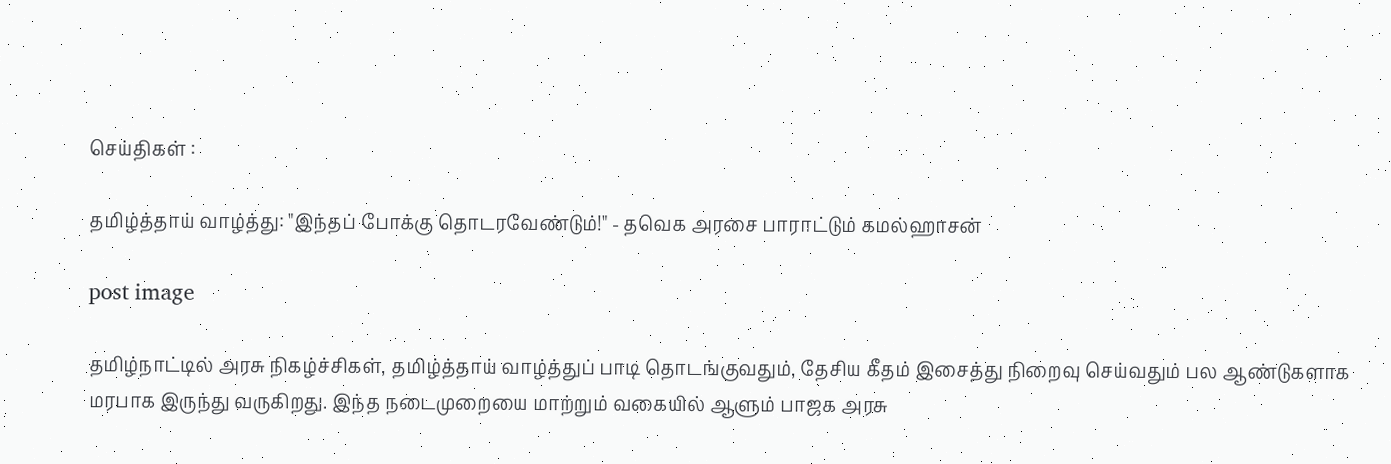செய்திகள் :

தமிழ்த்தாய் வாழ்த்து: "இந்தப் போக்கு தொடரவேண்டும்!" - தவெக அரசை பாராட்டும் கமல்ஹாசன்

post image

தமிழ்நாட்டில் அரசு நிகழ்ச்சிகள், தமிழ்த்தாய் வாழ்த்துப் பாடி தொடங்குவதும், தேசிய கீதம் இசைத்து நிறைவு செய்வதும் பல ஆண்டுகளாக மரபாக இருந்து வருகிறது. இந்த நடைமுறையை மாற்றும் வகையில் ஆளும் பாஜக அரசு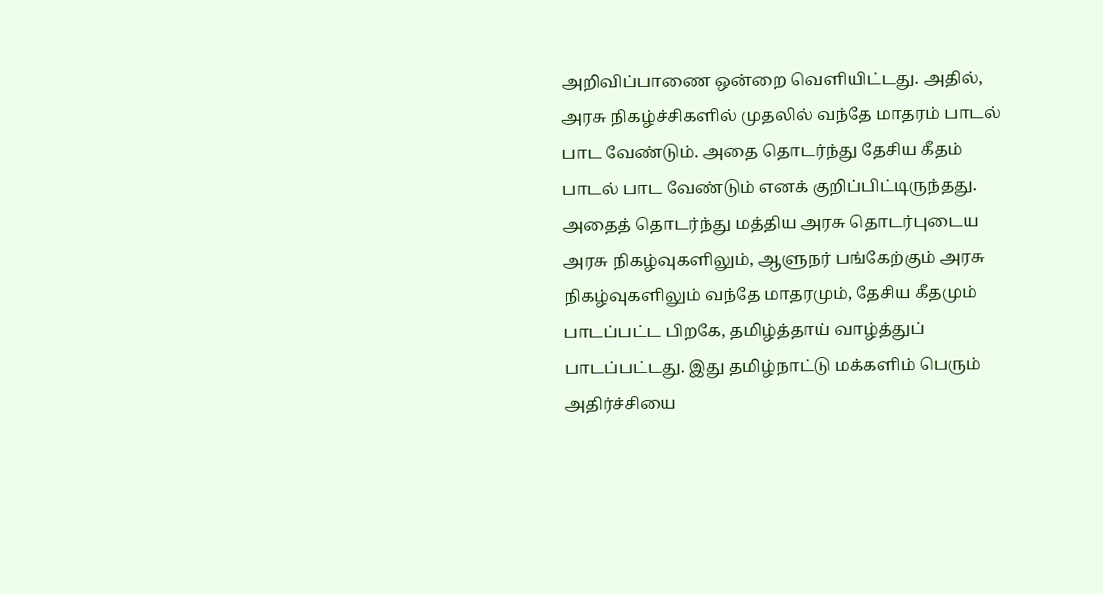அறிவிப்பாணை ஒன்றை வெளியிட்டது. அதில், அரசு நிகழ்ச்சிகளில் முதலில் வந்தே மாதரம் பாடல் பாட வேண்டும். அதை தொடர்ந்து தேசிய கீதம் பாடல் பாட வேண்டும் எனக் குறிப்பிட்டிருந்தது. அதைத் தொடர்ந்து மத்திய அரசு தொடர்புடைய அரசு நிகழ்வுகளிலும், ஆளுநர் பங்கேற்கும் அரசு நிகழ்வுகளிலும் வந்தே மாதரமும், தேசிய கீதமும் பாடப்பட்ட பிறகே, தமிழ்த்தாய் வாழ்த்துப் பாடப்பட்டது. இது தமிழ்நாட்டு மக்களிம் பெரும் அதிர்ச்சியை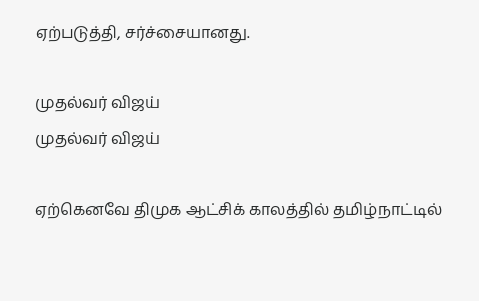ஏற்படுத்தி, சர்ச்சையானது.

முதல்வர் விஜய்
முதல்வர் விஜய்

ஏற்கெனவே திமுக ஆட்சிக் காலத்தில் தமிழ்நாட்டில்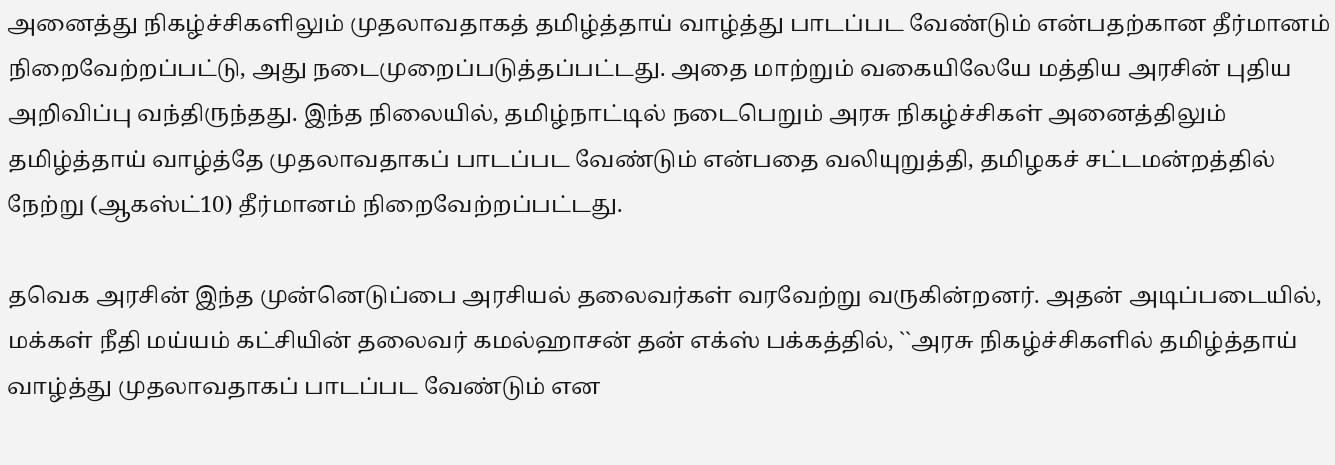அனைத்து நிகழ்ச்சிகளிலும் முதலாவதாகத் தமிழ்த்தாய் வாழ்த்து பாடப்பட வேண்டும் என்பதற்கான தீர்மானம் நிறைவேற்றப்பட்டு, அது நடைமுறைப்படுத்தப்பட்டது. அதை மாற்றும் வகையிலேயே மத்திய அரசின் புதிய அறிவிப்பு வந்திருந்தது. இந்த நிலையில், தமிழ்நாட்டில் நடைபெறும் அரசு நிகழ்ச்சிகள் அனைத்திலும் தமிழ்த்தாய் வாழ்த்தே முதலாவதாகப் பாடப்பட வேண்டும் என்பதை வலியுறுத்தி, தமிழகச் சட்டமன்றத்தில் நேற்று (ஆகஸ்ட்10) தீர்மானம் நிறைவேற்றப்பட்டது.

தவெக அரசின் இந்த முன்னெடுப்பை அரசியல் தலைவர்கள் வரவேற்று வருகின்றனர். அதன் அடிப்படையில், மக்கள் நீதி மய்யம் கட்சியின் தலைவர் கமல்ஹாசன் தன் எக்ஸ் பக்கத்தில், ``அரசு நிகழ்ச்சிகளில் தமிழ்த்தாய் வாழ்த்து முதலாவதாகப் பாடப்பட வேண்டும் என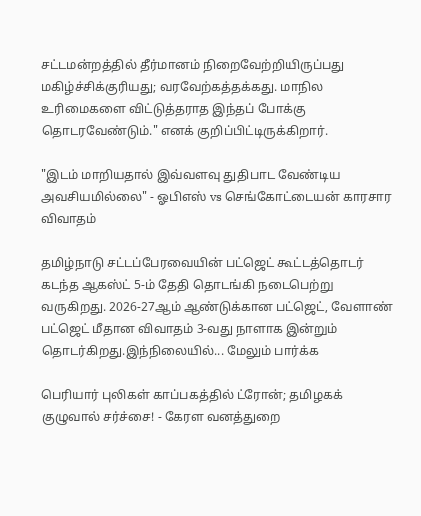சட்டமன்றத்தில் தீர்மானம் நிறைவேற்றியிருப்பது மகிழ்ச்சிக்குரியது; வரவேற்கத்தக்கது. மாநில உரிமைகளை விட்டுத்தராத இந்தப் போக்கு தொடரவேண்டும்." எனக் குறிப்பிட்டிருக்கிறார்.

"இடம் மாறியதால் இவ்வளவு துதிபாட வேண்டிய அவசியமில்லை" - ஓபிஎஸ் vs செங்கோட்டையன் காரசார விவாதம்

தமிழ்நாடு சட்டப்பேரவையின் பட்ஜெட் கூட்டத்தொடர் கடந்த ஆகஸ்ட் 5-ம் தேதி தொடங்கி நடைபெற்று வருகிறது. 2026-27ஆம் ஆண்டுக்கான பட்ஜெட், வேளாண் பட்ஜெட் மீதான விவாதம் 3-வது நாளாக இன்றும் தொடர்கிறது.இந்நிலையில்... மேலும் பார்க்க

பெரியார் புலிகள் காப்பகத்தில் ட்ரோன்; தமிழகக் குழுவால் சர்ச்சை! - கேரள வனத்துறை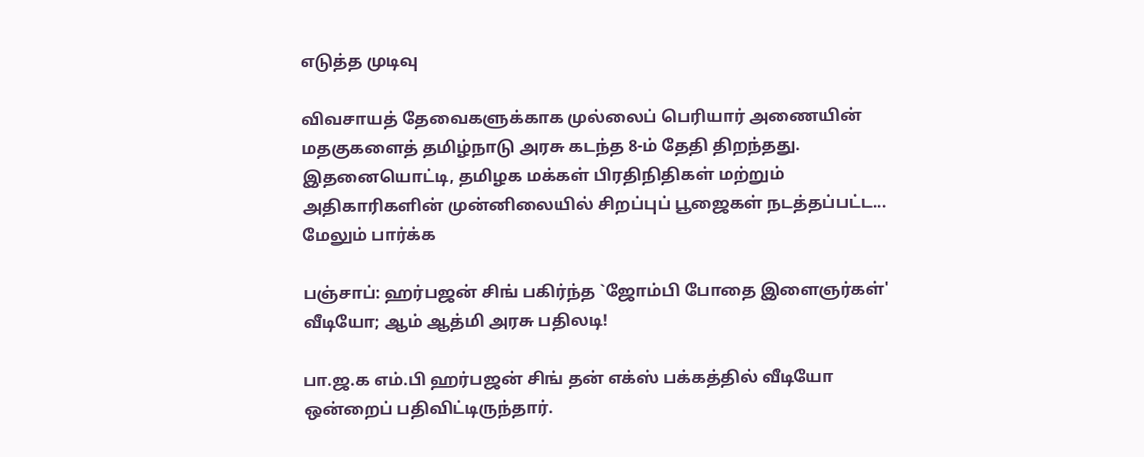எடுத்த முடிவு

விவசாயத் தேவைகளுக்காக முல்லைப் பெரியார் அணையின் மதகுகளைத் தமிழ்நாடு அரசு கடந்த 8-ம் தேதி திறந்தது. இதனையொட்டி, தமிழக மக்கள் பிரதிநிதிகள் மற்றும் அதிகாரிகளின் முன்னிலையில் சிறப்புப் பூஜைகள் நடத்தப்பட்ட... மேலும் பார்க்க

பஞ்சாப்: ஹர்பஜன் சிங் பகிர்ந்த `ஜோம்பி போதை இளைஞர்கள்' வீடியோ; ஆம் ஆத்மி அரசு பதிலடி!

பா.ஜ.க எம்.பி ஹர்பஜன் சிங் தன் எக்ஸ் பக்கத்தில் வீடியோ ஒன்றைப் பதிவிட்டிருந்தார்.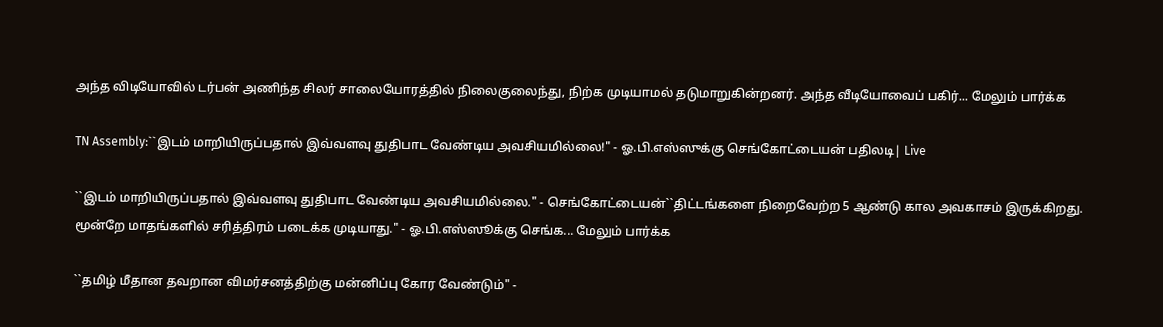அந்த விடியோவில் டர்பன் அணிந்த சிலர் சாலையோரத்தில் நிலைகுலைந்து, நிற்க முடியாமல் தடுமாறுகின்றனர். அந்த வீடியோவைப் பகிர்... மேலும் பார்க்க

TN Assembly:``இடம் மாறியிருப்பதால் இவ்வளவு துதிபாட வேண்டிய அவசியமில்லை!" - ஓ.பி.எஸ்ஸுக்கு செங்கோட்டையன் பதிலடி| Live

``இடம் மாறியிருப்பதால் இவ்வளவு துதிபாட வேண்டிய அவசியமில்லை." - செங்கோட்டையன்``திட்டங்களை நிறைவேற்ற 5 ஆண்டு கால அவகாசம் இருக்கிறது. மூன்றே மாதங்களில் சரித்திரம் படைக்க முடியாது." - ஓ.பி.எஸ்ஸூக்கு செங்க... மேலும் பார்க்க

``தமிழ் மீதான தவறான விமர்சனத்திற்கு மன்னிப்பு கோர வேண்டும்" -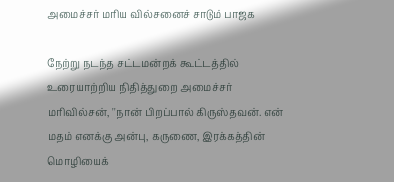அமைச்சர் மரிய வில்சனைச் சாடும் பாஜக

நேற்று நடந்த சட்டமன்றக் கூட்டத்தில் உரையாற்றிய நிதித்துறை அமைச்சர் மரிவில்சன், ''நான் பிறப்பால் கிருஸ்தவன். என் மதம் எனக்கு அன்பு, கருணை, இரக்கத்தின் மொழியைக்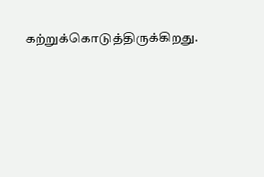கற்றுக்கொடுத்திருக்கிறது.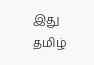இது தமிழ்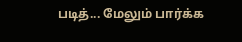படித்... மேலும் பார்க்க